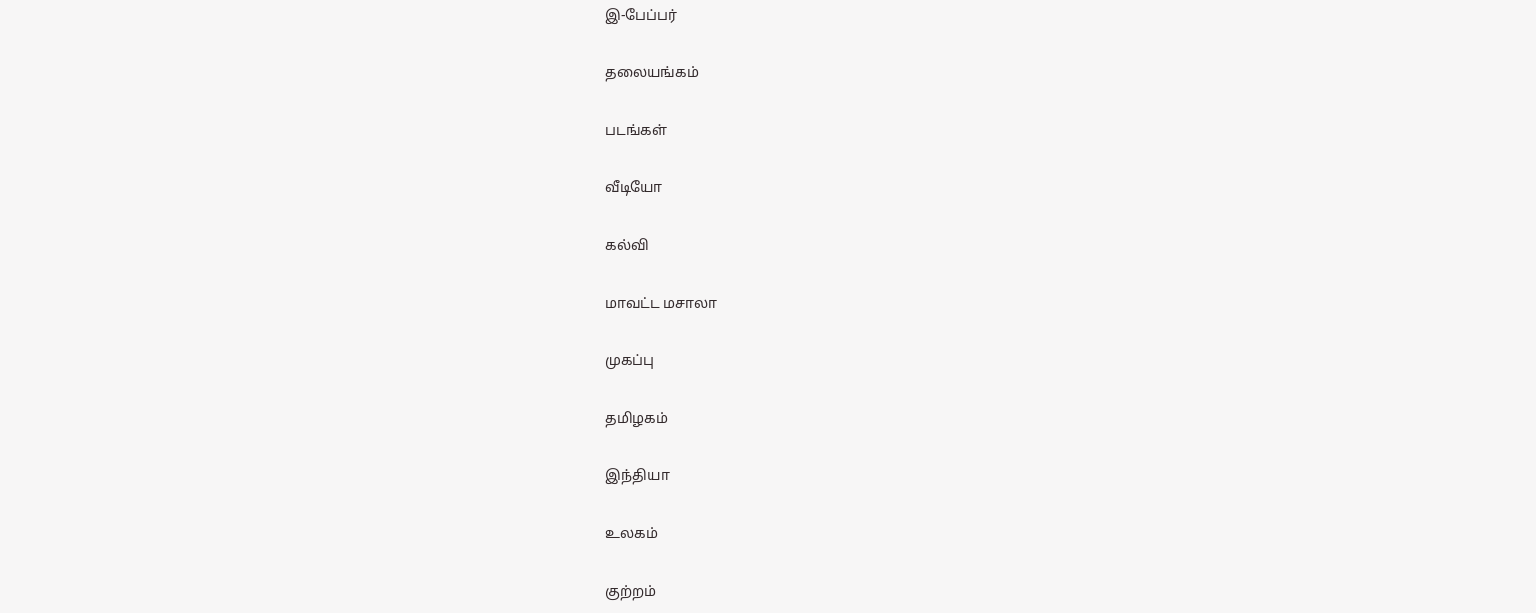இ-பேப்பர்

தலையங்கம்

படங்கள்

வீடியோ

கல்வி

மாவட்ட மசாலா

முகப்பு

தமிழகம்

இந்தியா

உலகம்

குற்றம்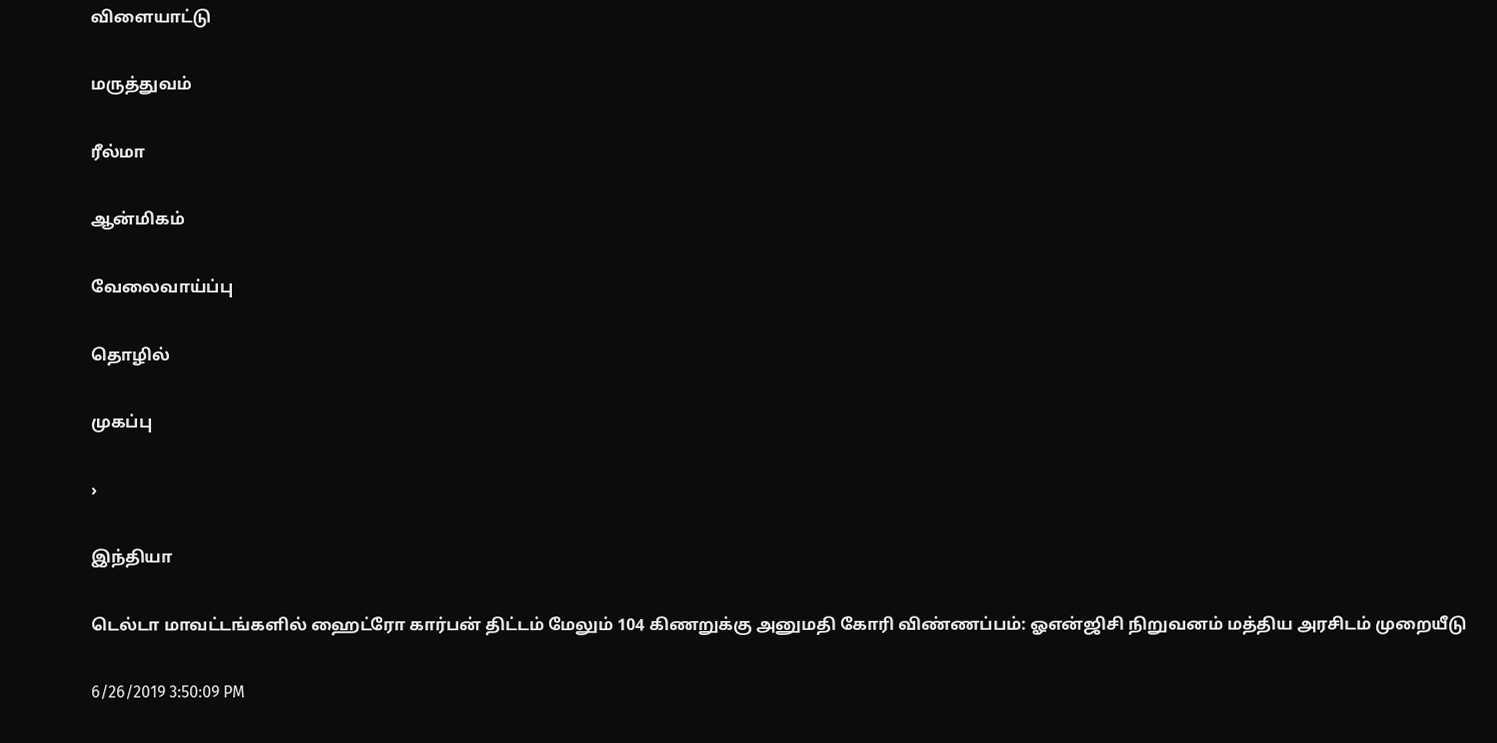விளையாட்டு

மருத்துவம்

ரீல்மா

ஆன்மிகம்

வேலைவாய்ப்பு

தொழில்

முகப்பு

›

இந்தியா

டெல்டா மாவட்டங்களில் ஹைட்ரோ கார்பன் திட்டம் மேலும் 104 கிணறுக்கு அனுமதி கோரி விண்ணப்பம்: ஓஎன்ஜிசி நிறுவனம் மத்திய அரசிடம் முறையீடு

6/26/2019 3:50:09 PM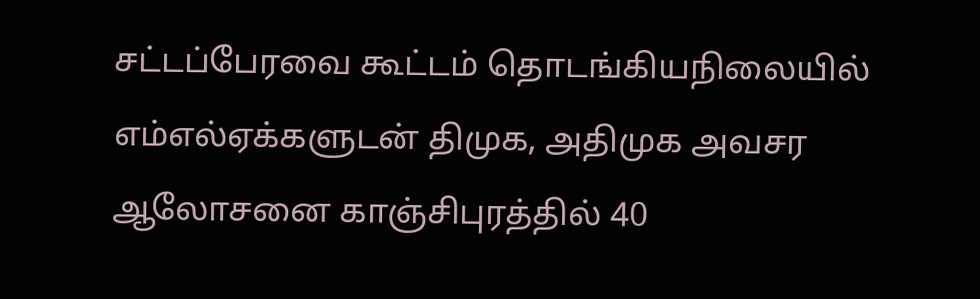சட்டப்பேரவை கூட்டம் தொடங்கியநிலையில் எம்எல்ஏக்களுடன் திமுக, அதிமுக அவசர ஆலோசனை காஞ்சிபுரத்தில் 40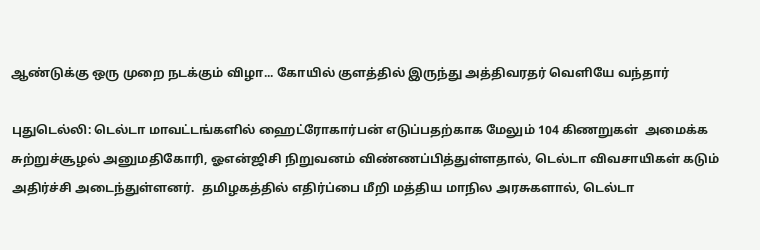ஆண்டுக்கு ஒரு முறை நடக்கும் விழா... கோயில் குளத்தில் இருந்து அத்திவரதர் வெளியே வந்தார்

புதுடெல்லி: டெல்டா மாவட்டங்களில் ஹைட்ரோகார்பன் எடுப்பதற்காக மேலும் 104 கிணறுகள்  அமைக்க சுற்றுச்சூழல் அனுமதிகோரி, ஓஎன்ஜிசி நிறுவனம் விண்ணப்பித்துள்ளதால், டெல்டா விவசாயிகள் கடும் அதிர்ச்சி அடைந்துள்ளனர்.  தமிழகத்தில் எதிர்ப்பை மீறி மத்திய மாநில அரசுகளால், டெல்டா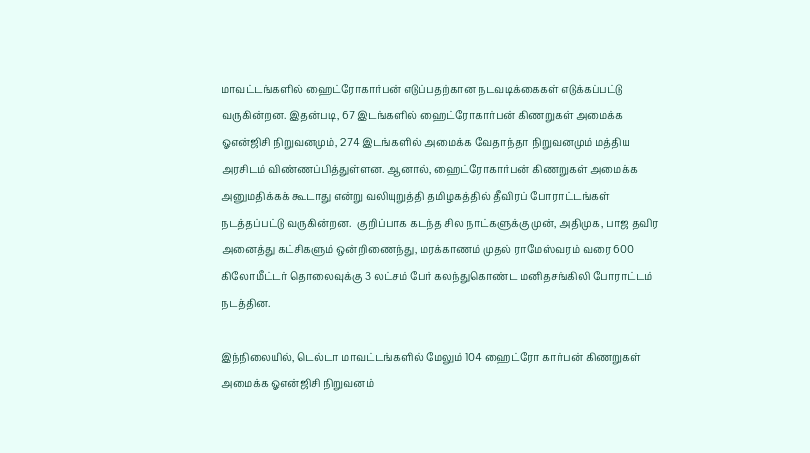மாவட்டங்களில் ஹைட்ரோகார்பன் எடுப்பதற்கான நடவடிக்கைகள் எடுக்கப்பட்டு வருகின்றன. இதன்படி, 67 இடங்களில் ஹைட்ரோகார்பன் கிணறுகள் அமைக்க ஓஎன்ஜிசி நிறுவனமும், 274 இடங்களில் அமைக்க வேதாந்தா நிறுவனமும் மத்திய அரசிடம் விண்ணப்பித்துள்ளன. ஆனால், ஹைட்ரோகார்பன் கிணறுகள் அமைக்க அனுமதிக்கக் கூடாது என்று வலியுறுத்தி தமிழகத்தில் தீவிரப் போராட்டங்கள் நடத்தப்பட்டு வருகின்றன.  குறிப்பாக கடந்த சில நாட்களுக்கு முன், அதிமுக, பாஜ தவிர அனைத்து கட்சிகளும் ஒன்றிணைந்து, மரக்காணம் முதல் ராமேஸ்வரம் வரை 600 கிலோமீட்டர் தொலைவுக்கு 3 லட்சம் பேர் கலந்துகொண்ட மனிதசங்கிலி போராட்டம் நடத்தின.

இந்நிலையில், டெல்டா மாவட்டங்களில் மேலும் 104 ஹைட்ரோ கார்பன் கிணறுகள் அமைக்க ஓஎன்ஜிசி நிறுவனம்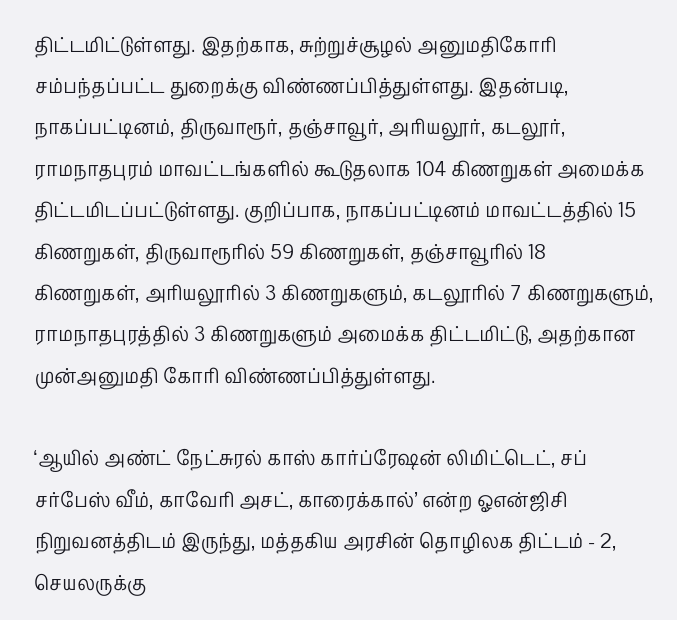திட்டமிட்டுள்ளது. இதற்காக, சுற்றுச்சூழல் அனுமதிகோரி சம்பந்தப்பட்ட துறைக்கு விண்ணப்பித்துள்ளது. இதன்படி, நாகப்பட்டினம், திருவாரூர், தஞ்சாவூர், அரியலூர், கடலூர், ராமநாதபுரம் மாவட்டங்களில் கூடுதலாக 104 கிணறுகள் அமைக்க திட்டமிடப்பட்டுள்ளது. குறிப்பாக, நாகப்பட்டினம் மாவட்டத்தில் 15 கிணறுகள், திருவாரூரில் 59 கிணறுகள், தஞ்சாவூரில் 18 கிணறுகள், அரியலூரில் 3 கிணறுகளும், கடலூரில் 7 கிணறுகளும், ராமநாதபுரத்தில் 3 கிணறுகளும் அமைக்க திட்டமிட்டு, அதற்கான முன்அனுமதி கோரி விண்ணப்பித்துள்ளது.

‘ஆயில் அண்ட் நேட்சுரல் காஸ் கார்ப்ரேஷன் லிமிட்டெட், சப் சர்பேஸ் வீம், காவேரி அசட், காரைக்கால்’ என்ற ஓஎன்ஜிசி நிறுவனத்திடம் இருந்து, மத்தகிய அரசின் தொழிலக திட்டம் - 2, செயலருக்கு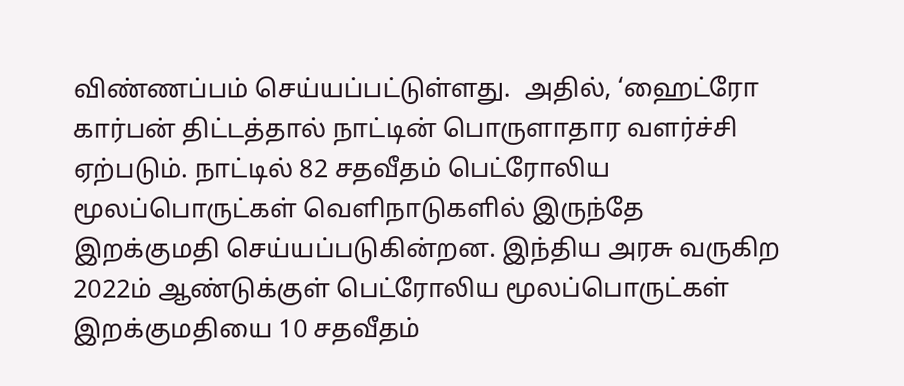விண்ணப்பம் செய்யப்பட்டுள்ளது.  அதில், ‘ஹைட்ரோ கார்பன் திட்டத்தால் நாட்டின் பொருளாதார வளர்ச்சி ஏற்படும். நாட்டில் 82 சதவீதம் பெட்ரோலிய மூலப்பொருட்கள் வெளிநாடுகளில் இருந்தே இறக்குமதி செய்யப்படுகின்றன. இந்திய அரசு வருகிற 2022ம் ஆண்டுக்குள் பெட்ரோலிய மூலப்பொருட்கள் இறக்குமதியை 10 சதவீதம்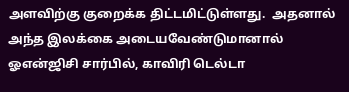அளவிற்கு குறைக்க திட்டமிட்டுள்ளது.  அதனால் அந்த இலக்கை அடையவேண்டுமானால் ஓஎன்ஜிசி சார்பில், காவிரி டெல்டா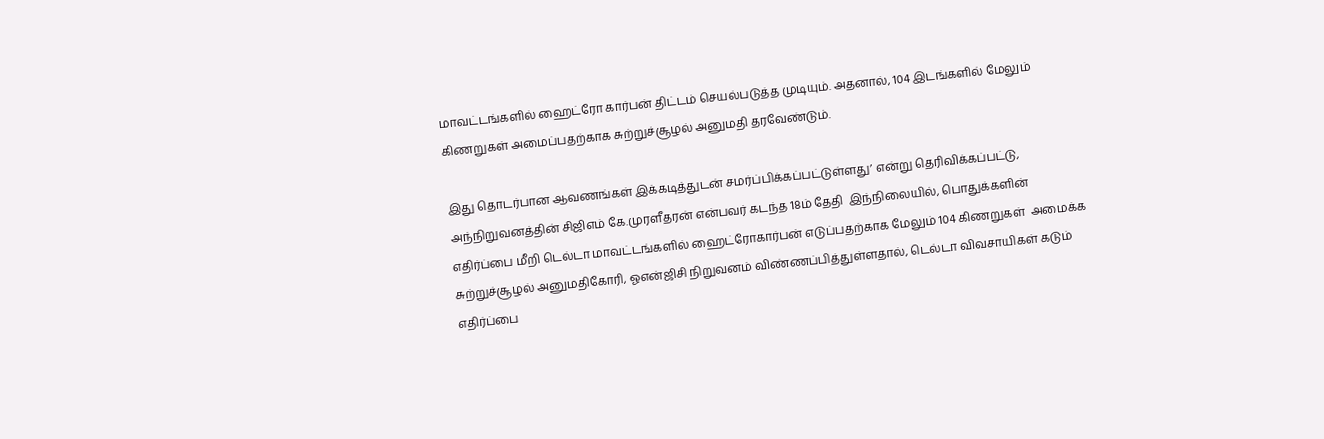மாவட்டங்களில் ஹைட்ரோ கார்பன் திட்டம் செயல்படுத்த முடியும். அதனால், 104 இடங்களில் மேலும் கிணறுகள் அமைப்பதற்காக சுற்றுச்சூழல் அனுமதி தரவேண்டும்.

இது தொடர்பான ஆவணங்கள் இக்கடித்துடன் சமர்ப்பிக்கப்பட்டுள்ளது’ என்று தெரிவிக்கப்பட்டு, அந்நிறுவனத்தின் சிஜிஎம் கே.முரளீதரன் என்பவர் கடந்த 18ம் தேதி  இந்நிலையில், பொதுக்களின் எதிர்ப்பை மீறி டெல்டா மாவட்டங்களில் ஹைட்ரோகார்பன் எடுப்பதற்காக மேலும் 104 கிணறுகள்  அமைக்க சுற்றுச்சூழல் அனுமதிகோரி, ஓஎன்ஜிசி நிறுவனம் விண்ணப்பித்துள்ளதால், டெல்டா விவசாயிகள் கடும் எதிர்ப்பை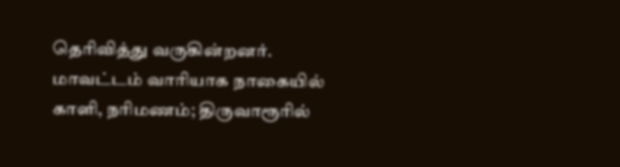தெரிவித்து வருகின்றனர்.  மாவட்டம் வாரியாக நாகையில்  காளி, நரிமணம்; திருவாரூரில்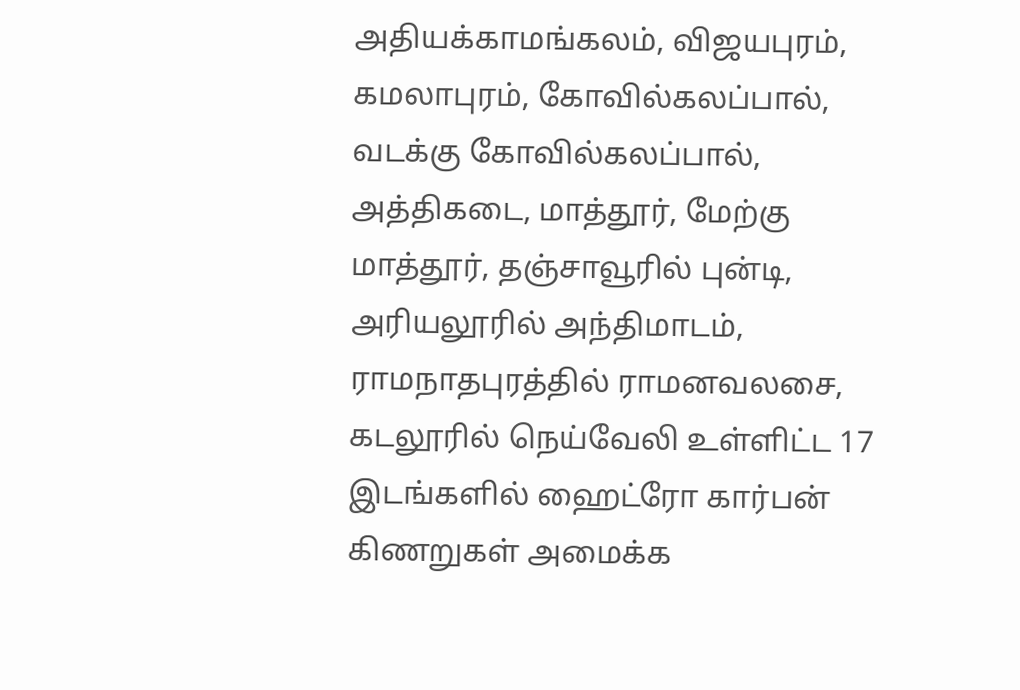அதியக்காமங்கலம், விஜயபுரம், கமலாபுரம், கோவில்கலப்பால், வடக்கு கோவில்கலப்பால், அத்திகடை, மாத்தூர், மேற்கு மாத்தூர், தஞ்சாவூரில் புன்டி, அரியலூரில் அந்திமாடம், ராமநாதபுரத்தில் ராமனவலசை, கடலூரில் நெய்வேலி உள்ளிட்ட 17 இடங்களில் ஹைட்ரோ கார்பன் கிணறுகள் அமைக்க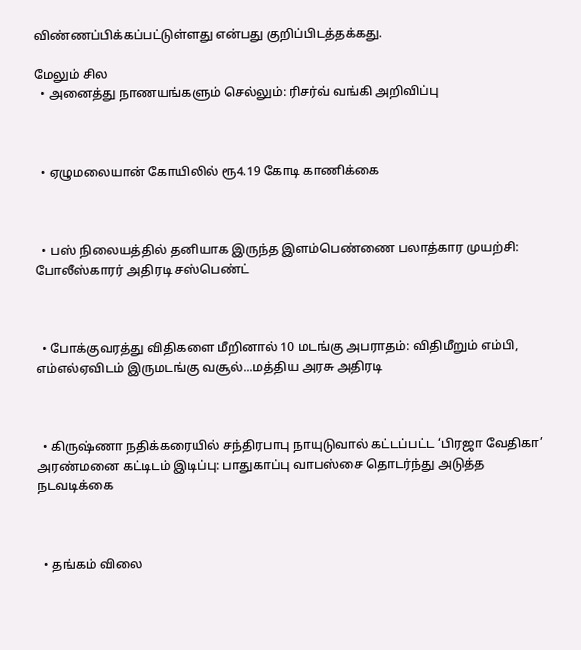விண்ணப்பிக்கப்பட்டுள்ளது என்பது குறிப்பிடத்தக்கது.

மேலும் சில
  • அனைத்து நாணயங்களும் செல்லும்: ரிசர்வ் வங்கி அறிவிப்பு



  • ஏழுமலையான் கோயிலில் ரூ4.19 கோடி காணிக்கை



  • பஸ் நிலையத்தில் தனியாக இருந்த இளம்பெண்ணை பலாத்கார முயற்சி: போலீஸ்காரர் அதிரடி சஸ்பெண்ட்



  • போக்குவரத்து விதிகளை மீறினால் 10 மடங்கு அபராதம்: விதிமீறும் எம்பி, எம்எல்ஏவிடம் இருமடங்கு வசூல்...மத்திய அரசு அதிரடி



  • கிருஷ்ணா நதிக்கரையில் சந்திரபாபு நாயுடுவால் கட்டப்பட்ட ‘பிரஜா வேதிகா’ அரண்மனை கட்டிடம் இடிப்பு: பாதுகாப்பு வாபஸ்சை தொடர்ந்து அடுத்த நடவடிக்கை



  • தங்கம் விலை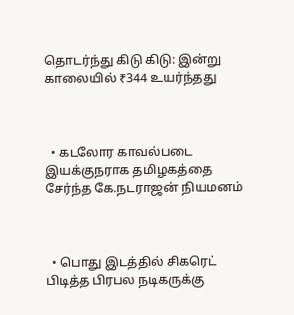தொடர்ந்து கிடு கிடு: இன்று காலையில் ₹344 உயர்ந்தது



  • கடலோர காவல்படை இயக்குநராக தமிழகத்தை சேர்ந்த கே.நடராஜன் நியமனம்



  • பொது இடத்தில் சிகரெட் பிடித்த பிரபல நடிகருக்கு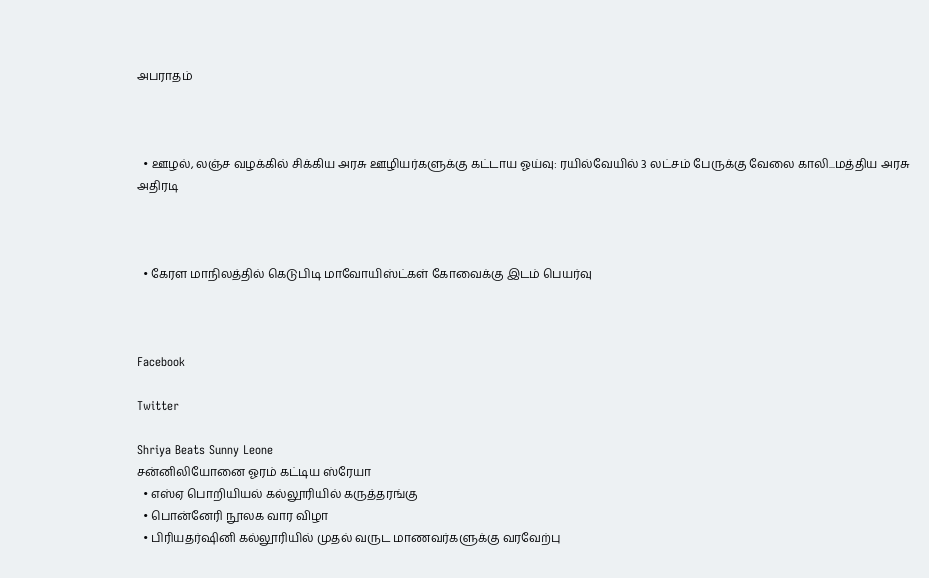அபராதம்



  • ஊழல், லஞ்ச வழக்கில் சிக்கிய அரசு ஊழியர்களுக்கு கட்டாய ஓய்வு: ரயில்வேயில் 3 லட்சம் பேருக்கு வேலை காலி...மத்திய அரசு அதிரடி



  • கேரள மாநிலத்தில் கெடுபிடி மாவோயிஸ்ட்கள் கோவைக்கு இடம் பெயர்வு



Facebook

Twitter

Shriya Beats Sunny Leone
சன்னிலியோனை ஓரம் கட்டிய ஸ்ரேயா
  • எஸ்ஏ பொறியியல் கல்லூரியில் கருத்தரங்கு
  • பொன்னேரி நூலக வார விழா
  • பிரியதர்ஷினி கல்லூரியில் முதல் வருட மாணவர்களுக்கு வரவேற்பு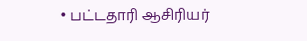• பட்டதாரி ஆசிரியர்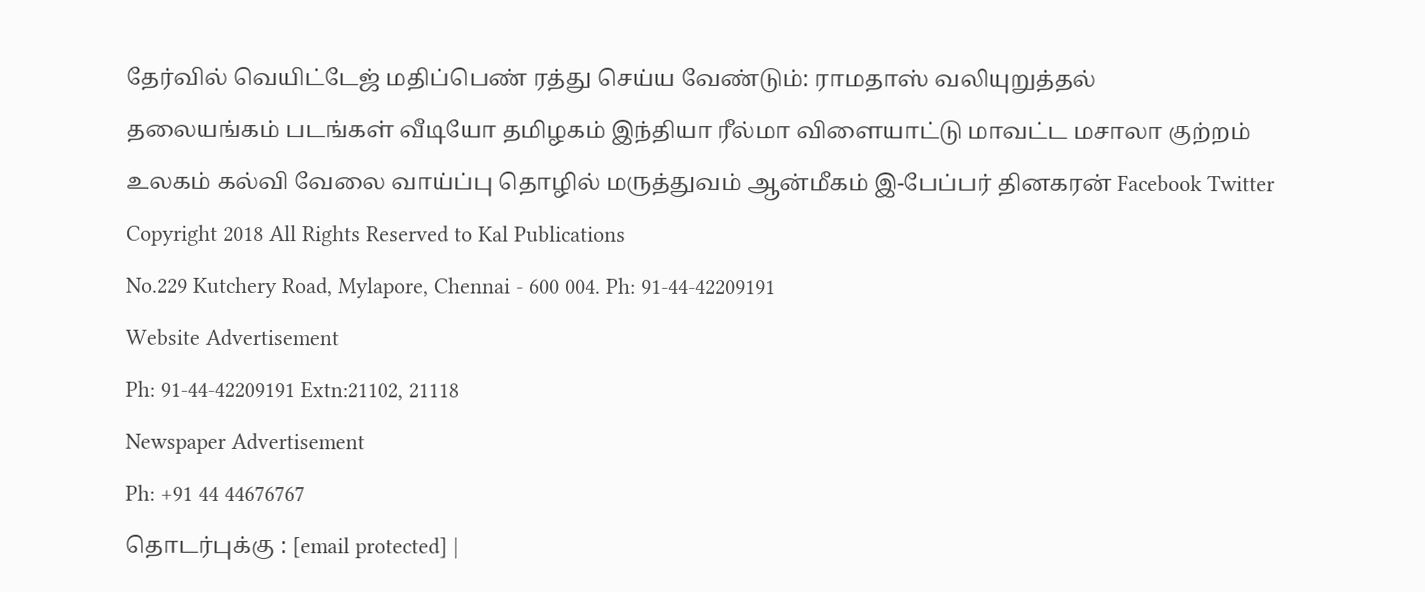தேர்வில் வெயிட்டேஜ் மதிப்பெண் ரத்து செய்ய வேண்டும்: ராமதாஸ் வலியுறுத்தல்
தலையங்கம் படங்கள் வீடியோ தமிழகம் இந்தியா ரீல்மா விளையாட்டு மாவட்ட மசாலா குற்றம் உலகம் கல்வி வேலை வாய்ப்பு தொழில் மருத்துவம் ஆன்மீகம் இ-பேப்பர் தினகரன் Facebook Twitter
Copyright 2018 All Rights Reserved to Kal Publications
No.229 Kutchery Road, Mylapore, Chennai - 600 004. Ph: 91-44-42209191
Website Advertisement
Ph: 91-44-42209191 Extn:21102, 21118
Newspaper Advertisement
Ph: +91 44 44676767
தொடர்புக்கு : [email protected] |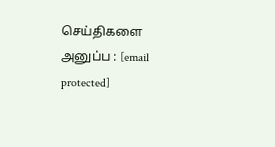செய்திகளை அனுப்ப : [email protected]